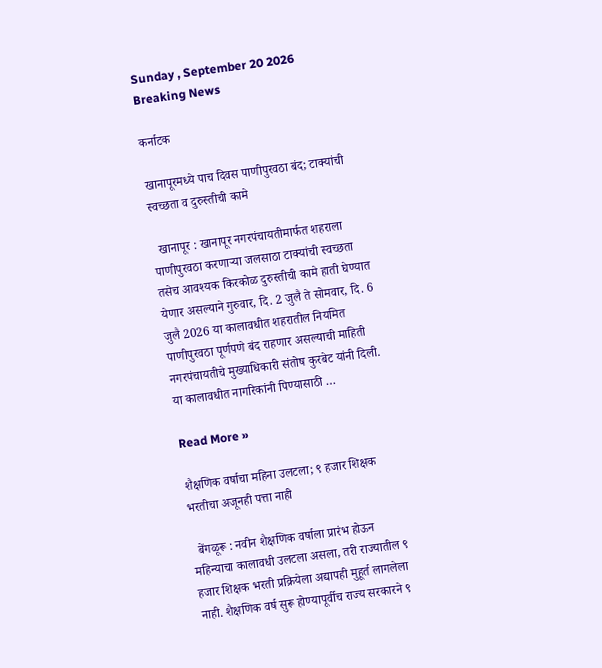Sunday , September 20 2026
Breaking News

कर्नाटक

खानापूरमध्ये पाच दिवस पाणीपुरवठा बंद; टाक्यांची स्वच्छता व दुरुस्तीची कामे

  खानापूर : खानापूर नगरपंचायतीमार्फत शहराला पाणीपुरवठा करणाऱ्या जलसाठा टाक्यांची स्वच्छता तसेच आवश्यक किरकोळ दुरुस्तीची कामे हाती घेण्यात येणार असल्याने गुरुवार, दि. 2 जुलै ते सोमवार, दि. 6 जुलै 2026 या कालावधीत शहरातील नियमित पाणीपुरवठा पूर्णपणे बंद राहणार असल्याची माहिती नगरपंचायतीचे मुख्याधिकारी संतोष कुरबेट यांनी दिली. या कालावधीत नागरिकांनी पिण्यासाठी …

Read More »

शैक्षणिक वर्षाचा महिना उलटला; ९ हजार शिक्षक भरतीचा अजूनही पत्ता नाही

  बेंगळूरू : नवीन शैक्षणिक वर्षाला प्रारंभ होऊन महिन्याचा कालावधी उलटला असला, तरी राज्यातील ९ हजार शिक्षक भरती प्रक्रियेला अद्यापही मुहूर्त लागलेला नाही. शैक्षणिक वर्ष सुरू होण्यापूर्वीच राज्य सरकारने ९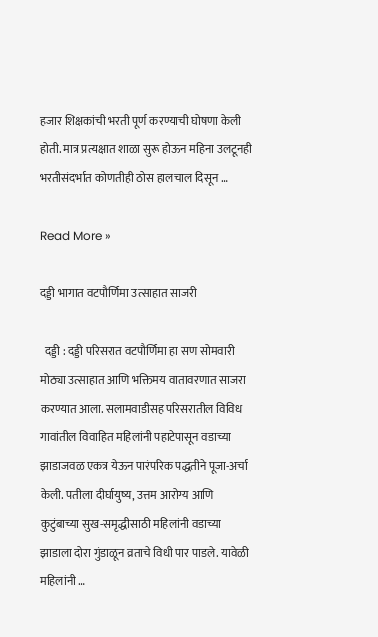हजार शिक्षकांची भरती पूर्ण करण्याची घोषणा केली होती. मात्र प्रत्यक्षात शाळा सुरू होऊन महिना उलटूनही भरतीसंदर्भात कोणतीही ठोस हालचाल दिसून …

Read More »

दड्डी भागात वटपौर्णिमा उत्साहात साजरी

  दड्डी : दड्डी परिसरात वटपौर्णिमा हा सण सोमवारी मोठ्या उत्साहात आणि भक्तिमय वातावरणात साजरा करण्यात आला. सलामवाडीसह परिसरातील विविध गावांतील विवाहित महिलांनी पहाटेपासून वडाच्या झाडाजवळ एकत्र येऊन पारंपरिक पद्धतीने पूजा-अर्चा केली. पतीला दीर्घायुष्य, उत्तम आरोग्य आणि कुटुंबाच्या सुख-समृद्धीसाठी महिलांनी वडाच्या झाडाला दोरा गुंडाळून व्रताचे विधी पार पाडले. यावेळी महिलांनी …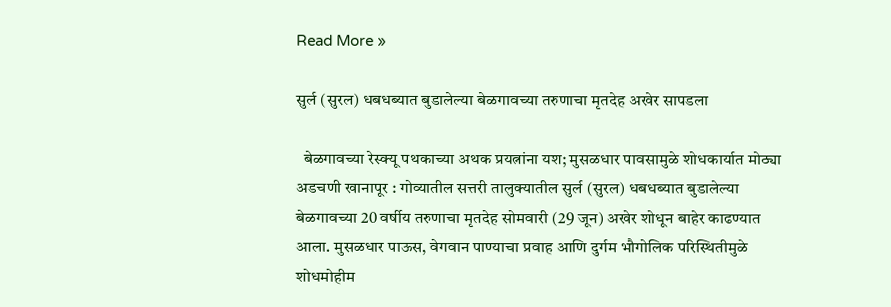Read More »

सुर्ल (सुरल) धबधब्यात बुडालेल्या बेळगावच्या तरुणाचा मृतदेह अखेर सापडला

  बेळगावच्या रेस्क्यू पथकाच्या अथक प्रयत्नांना यश; मुसळधार पावसामुळे शोधकार्यात मोठ्या अडचणी खानापूर : गोव्यातील सत्तरी तालुक्यातील सुर्ल (सुरल) धबधब्यात बुडालेल्या बेळगावच्या 20 वर्षीय तरुणाचा मृतदेह सोमवारी (29 जून) अखेर शोधून बाहेर काढण्यात आला. मुसळधार पाऊस, वेगवान पाण्याचा प्रवाह आणि दुर्गम भौगोलिक परिस्थितीमुळे शोधमोहीम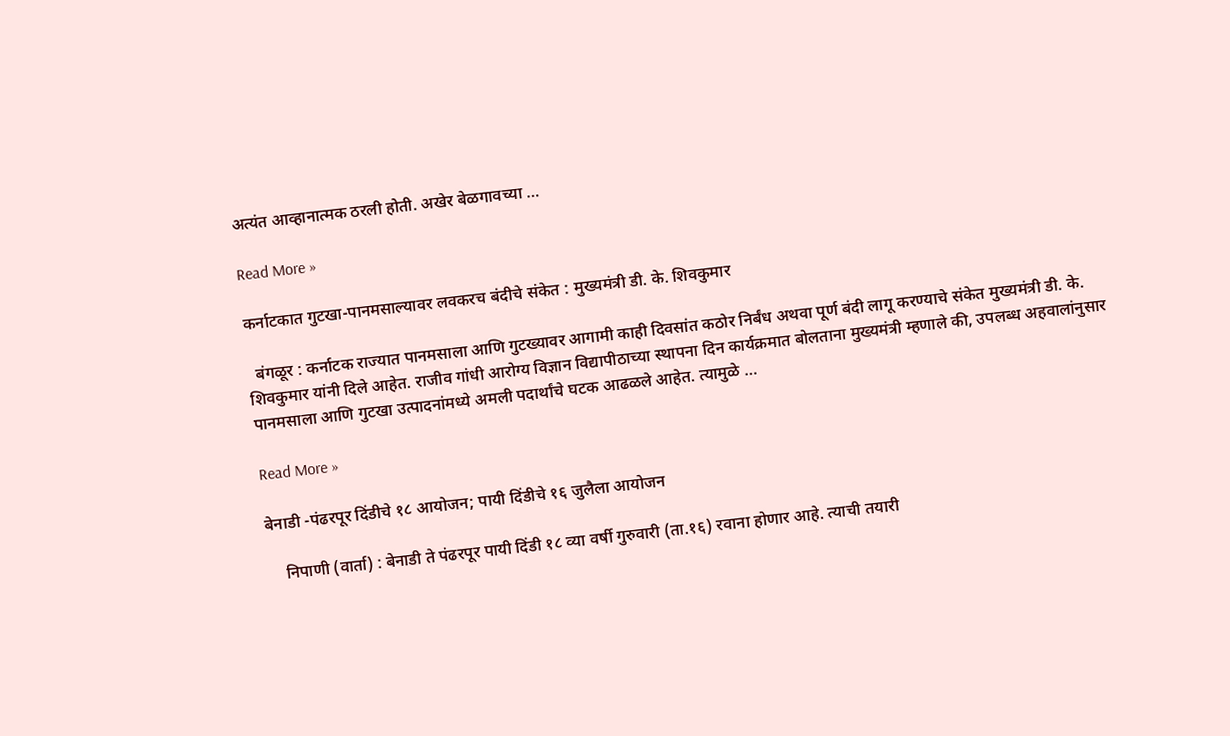अत्यंत आव्हानात्मक ठरली होती. अखेर बेळगावच्या …

Read More »

कर्नाटकात गुटखा-पानमसाल्यावर लवकरच बंदीचे संकेत : मुख्यमंत्री डी. के. शिवकुमार

  बंगळूर : कर्नाटक राज्यात पानमसाला आणि गुटख्यावर आगामी काही दिवसांत कठोर निर्बंध अथवा पूर्ण बंदी लागू करण्याचे संकेत मुख्यमंत्री डी. के. शिवकुमार यांनी दिले आहेत. राजीव गांधी आरोग्य विज्ञान विद्यापीठाच्या स्थापना दिन कार्यक्रमात बोलताना मुख्यमंत्री म्हणाले की, उपलब्ध अहवालांनुसार पानमसाला आणि गुटखा उत्पादनांमध्ये अमली पदार्थांचे घटक आढळले आहेत. त्यामुळे …

Read More »

बेनाडी -पंढरपूर दिंडीचे १८ आयोजन; पायी दिंडीचे १६ जुलैला आयोजन

    निपाणी (वार्ता) : बेनाडी ते पंढरपूर पायी दिंडी १८ व्या वर्षी गुरुवारी (ता.१६) रवाना होणार आहे. त्याची तयारी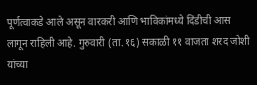पूर्णत्वाकडे आले असून वारकरी आणि भाविकांमध्ये दिंडीची आस लागून राहिली आहे. गुरुवारी (ता.१६) सकाळी ११ वाजता शरद जोशी यांच्या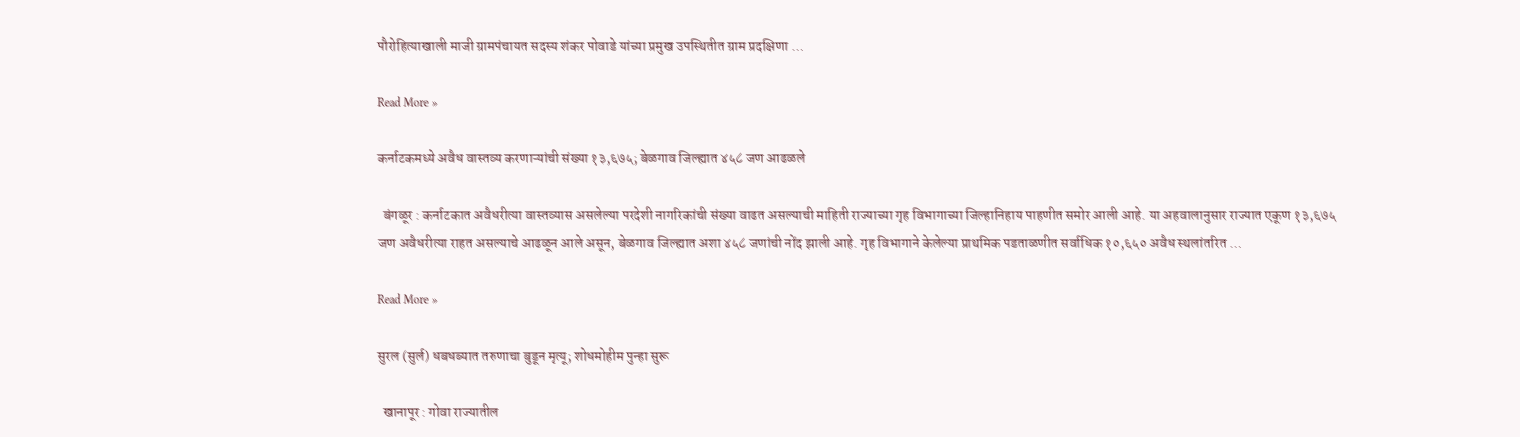पौरोहित्याखाली माजी ग्रामपंचायत सदस्य शंकर पोवाडे यांच्या प्रमुख उपस्थितीत ग्राम प्रदक्षिणा …

Read More »

कर्नाटकमध्ये अवैध वास्तव्य करणाऱ्यांची संख्या १३,६७५; बेळगाव जिल्ह्यात ४५८ जण आढळले

  बंगळूर : कर्नाटकात अवैधरीत्या वास्तव्यास असलेल्या परदेशी नागरिकांची संख्या वाढत असल्याची माहिती राज्याच्या गृह विभागाच्या जिल्हानिहाय पाहणीत समोर आली आहे. या अहवालानुसार राज्यात एकूण १३,६७५ जण अवैधरीत्या राहत असल्याचे आढळून आले असून, बेळगाव जिल्ह्यात अशा ४५८ जणांची नोंद झाली आहे. गृह विभागाने केलेल्या प्राथमिक पडताळणीत सर्वाधिक १०,६५० अवैध स्थलांतरित …

Read More »

सुरल (सुर्ल) धबधब्यात तरुणाचा बुडून मृत्यू; शोधमोहीम पुन्हा सुरू

  खानापूर : गोवा राज्यातील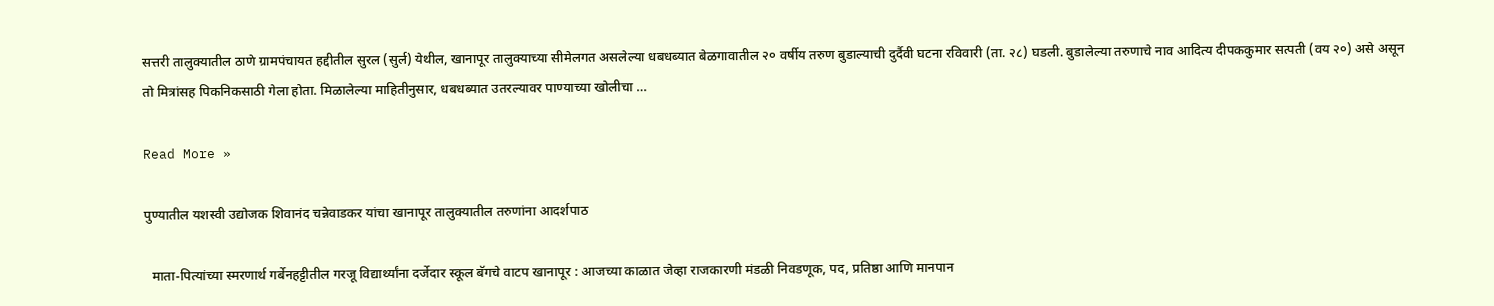सत्तरी तालुक्यातील ठाणे ग्रामपंचायत हद्दीतील सुरल (सुर्ल) येथील, खानापूर तालुक्याच्या सीमेलगत असलेल्या धबधब्यात बेळगावातील २० वर्षीय तरुण बुडाल्याची दुर्दैवी घटना रविवारी (ता. २८) घडली. बुडालेल्या तरुणाचे नाव आदित्य दीपककुमार सत्पती (वय २०) असे असून तो मित्रांसह पिकनिकसाठी गेला होता. मिळालेल्या माहितीनुसार, धबधब्यात उतरल्यावर पाण्याच्या खोलीचा …

Read More »

पुण्यातील यशस्वी उद्योजक शिवानंद चन्नेवाडकर यांचा खानापूर तालुक्यातील तरुणांना आदर्शपाठ

  माता-पित्यांच्या स्मरणार्थ गर्बेनहट्टीतील गरजू विद्यार्थ्यांना दर्जेदार स्कूल बॅगचे वाटप खानापूर : आजच्या काळात जेव्हा राजकारणी मंडळी निवडणूक, पद, प्रतिष्ठा आणि मानपान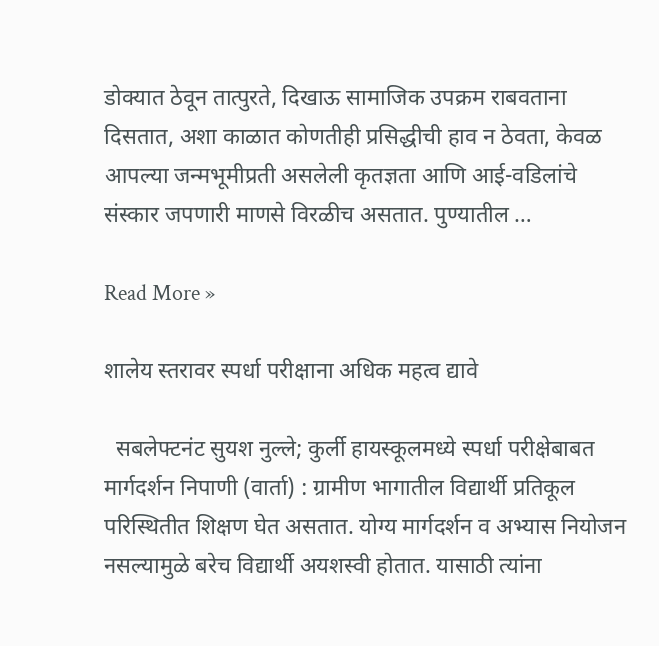डोक्यात ठेवून तात्पुरते, दिखाऊ सामाजिक उपक्रम राबवताना दिसतात, अशा काळात कोणतीही प्रसिद्धीची हाव न ठेवता, केवळ आपल्या जन्मभूमीप्रती असलेली कृतज्ञता आणि आई-वडिलांचे संस्कार जपणारी माणसे विरळीच असतात. पुण्यातील …

Read More »

शालेय स्तरावर स्पर्धा परीक्षाना अधिक महत्व द्यावे

  सबलेफ्टनंट सुयश नुल्ले; कुर्ली हायस्कूलमध्ये स्पर्धा परीक्षेबाबत मार्गदर्शन निपाणी (वार्ता) : ग्रामीण भागातील विद्यार्थी प्रतिकूल परिस्थितीत शिक्षण घेत असतात. योग्य मार्गदर्शन व अभ्यास नियोजन नसल्यामुळे बरेच विद्यार्थी अयशस्वी होतात. यासाठी त्यांना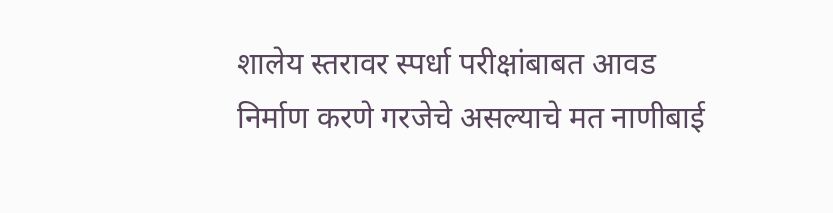शालेय स्तरावर स्पर्धा परीक्षांबाबत आवड निर्माण करणे गरजेचे असल्याचे मत नाणीबाई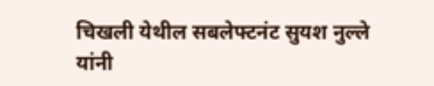चिखली येथील सबलेफ्टनंट सुयश नुल्ले यांनी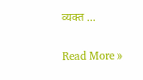व्यक्त …

Read More »